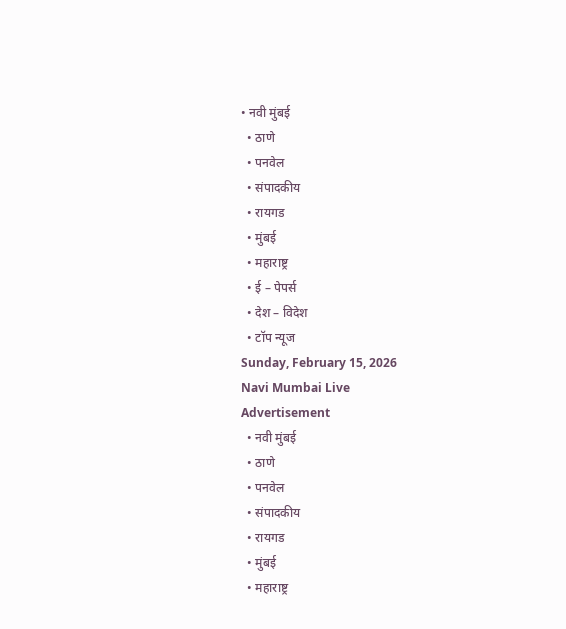• नवी मुंबई
  • ठाणे
  • पनवेल
  • संपादकीय
  • रायगड
  • मुंबई
  • महाराष्ट्र
  • ई – पेपर्स
  • देश – विदेश
  • टॉप न्यूज
Sunday, February 15, 2026
Navi Mumbai Live
Advertisement
  • नवी मुंबई
  • ठाणे
  • पनवेल
  • संपादकीय
  • रायगड
  • मुंबई
  • महाराष्ट्र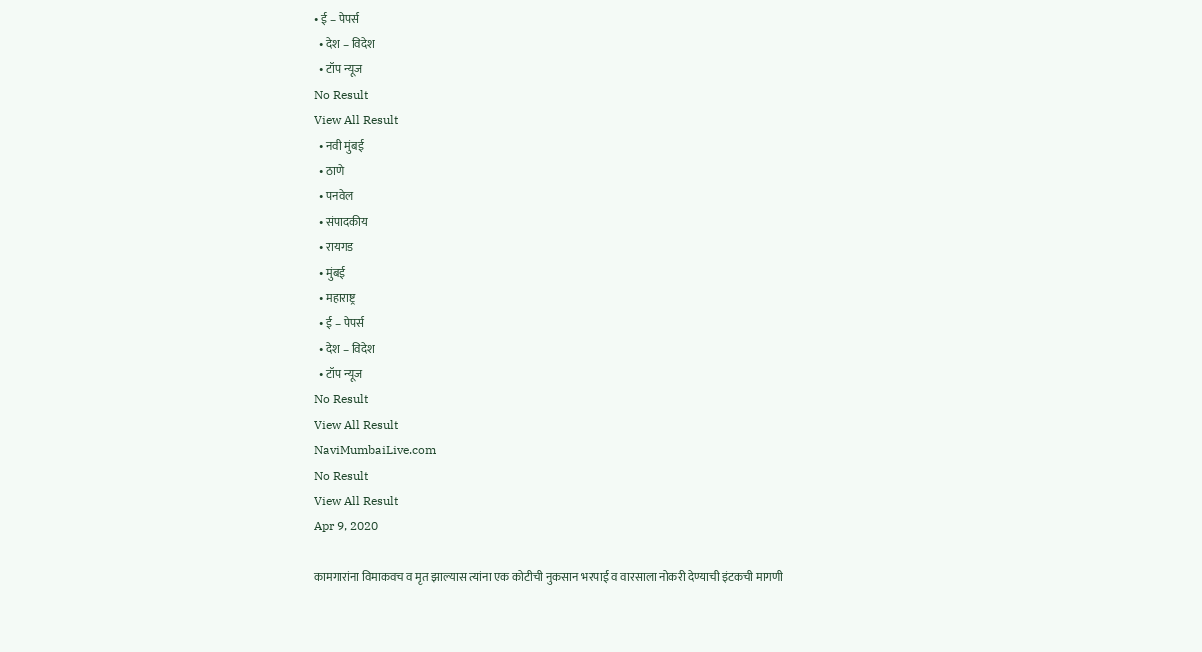• ई – पेपर्स
  • देश – विदेश
  • टॉप न्यूज
No Result
View All Result
  • नवी मुंबई
  • ठाणे
  • पनवेल
  • संपादकीय
  • रायगड
  • मुंबई
  • महाराष्ट्र
  • ई – पेपर्स
  • देश – विदेश
  • टॉप न्यूज
No Result
View All Result
NaviMumbaiLive.com
No Result
View All Result
Apr 9, 2020

कामगारांना विमाकवच व मृत झाल्यास त्यांना एक कोटीची नुकसान भरपाई व वारसाला नोकरी देण्याची इंटकची मागणी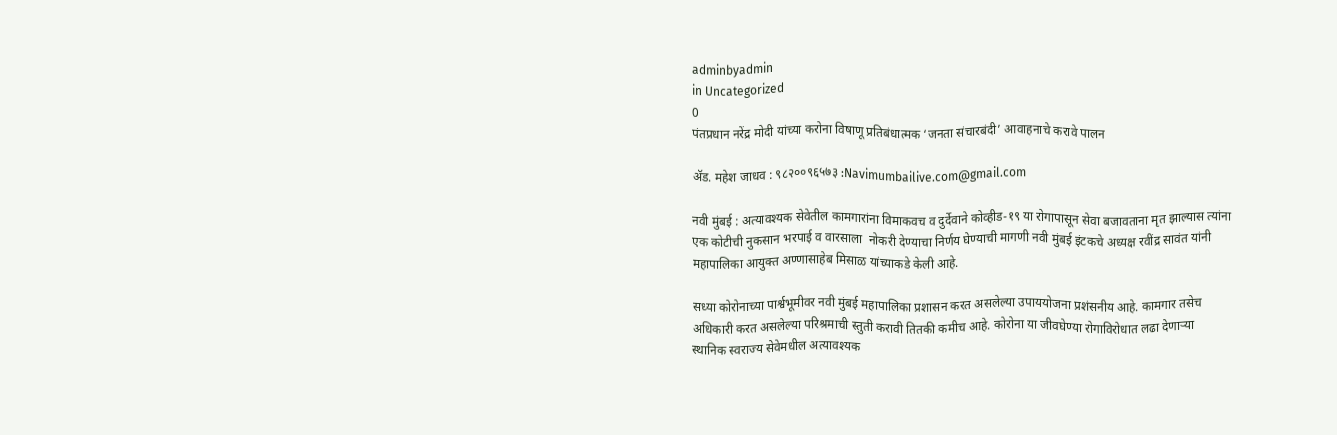adminbyadmin
in Uncategorized
0
पंतप्रधान नरेंद्र मोदी यांच्या करोना विषाणू प्रतिबंधात्मक ‘जनता संचारबंदी’ आवाहनाचे करावे पालन

ॲड. महेश जाधव : ९८२००९६५७३ :Navimumbailive.com@gmail.com

नवी मुंबई : अत्यावश्यक सेवेतील कामगारांना विमाकवच व दुर्देवाने कोव्हीड-१९ या रोगापासून सेवा बजावताना मृत झाल्यास त्यांना एक कोटीची नुकसान भरपाई व वारसाला  नोकरी देण्याचा निर्णय घेण्याची मागणी नवी मुंबई इंटकचे अध्यक्ष रवींद्र सावंत यांनी महापालिका आयुक्त अण्णासाहेब मिसाळ यांच्याकडे केली आहे.

सध्या कोरोनाच्या पार्श्वभूमीवर नवी मुंबई महापालिका प्रशासन करत असलेल्या उपाययोजना प्रशंसनीय आहे. कामगार तसेच  अधिकारी करत असलेल्या परिश्रमाची स्तुती करावी तितकी कमीच आहे. कोरोना या जीवघेण्या रोगाविरोधात लढा देणाऱ्या स्थानिक स्वराज्य सेवेमधील अत्यावश्यक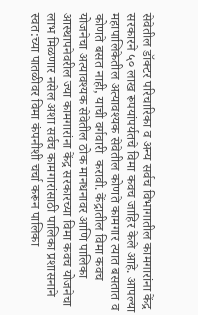सेवेतील डॉक्टर परिचारिका व अन्य सर्वच विभागातील कामगारांना केंद्र सरकारने ५० लाख रूपयांपर्यतचे विमा कवच जाहिर केले आहे. आपल्या महापालिकेतील अत्यावश्यक सेवेतील कोणते कामगार त्यात बसतात व कोणते बसत नाही, याची वर्गवारी  करावी. केंद्रातील विमा कवच योजनेचा अत्यावश्यक सेवेतील ठोक मानधनावर आणि पालिका आस्थापनेवरील ज्या कामगारांना केंद्र सरकारच्या विमा कवच योजनेचा  लाभ मिळणार नसेल अशा सर्वच कामगारांसाठी पालिका प्रशासनाने स्वत:च्या पातळीवर विमा कंपनीशी चर्चा करून पालिका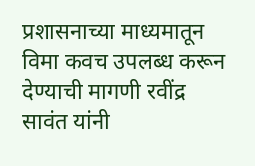प्रशासनाच्या माध्यमातून विमा कवच उपलब्ध करून देण्याची मागणी रवींद्र सावंत यांनी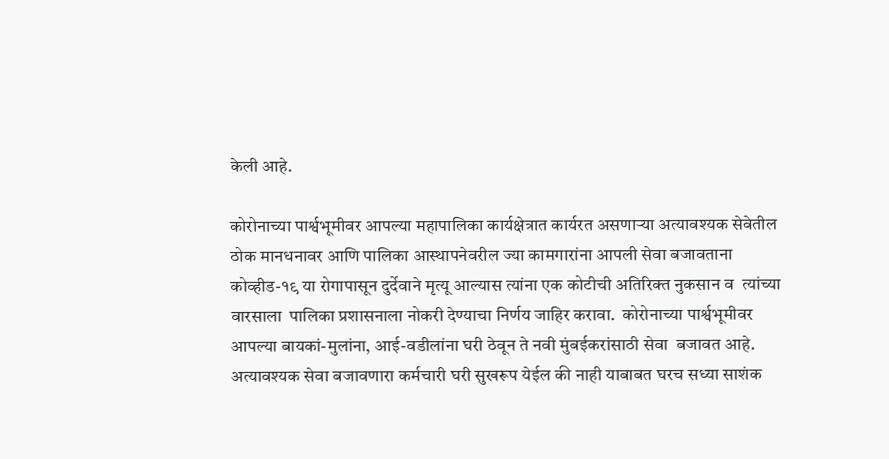केली आहे.

कोरोनाच्या पार्श्वभूमीवर आपल्या महापालिका कार्यक्षेत्रात कार्यरत असणार्‍या अत्यावश्यक सेवेतील ठोक मानधनावर आणि पालिका आस्थापनेवरील ज्या कामगारांना आपली सेवा बजावताना कोव्हीड-१९ या रोगापासून दुर्देवाने मृत्यू आल्यास त्यांना एक कोटीची अतिरिक्त नुकसान व  त्यांच्या वारसाला  पालिका प्रशासनाला नोकरी देण्याचा निर्णय जाहिर करावा.  कोरोनाच्या पार्श्वभूमीवर आपल्या बायकां-मुलांना, आई-वडीलांना घरी ठेवून ते नवी मुंबईकरांसाठी सेवा  बजावत आहे. अत्यावश्यक सेवा बजावणारा कर्मचारी घरी सुखरूप येईल की नाही याबाबत घरच सध्या साशंक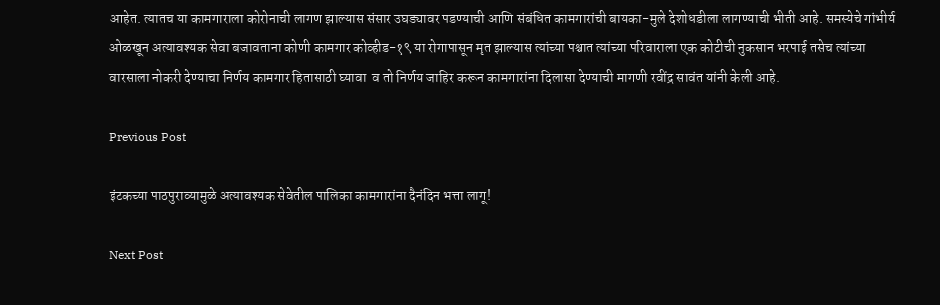आहेत. त्यातच या कामगाराला कोरोनाची लागण झाल्यास संसार उघड्यावर पडण्याची आणि संबंधित कामगारांची बायका-मुले देशोधडीला लागण्याची भीती आहे. समस्येचे गांभीर्य ओळखून अत्यावश्यक सेवा बजावताना कोणी कामगार कोव्हीड-१९ या रोगापासून मृत झाल्यास त्यांच्या पश्चात त्यांच्या परिवाराला एक कोटीची नुकसान भरपाई तसेच त्यांच्या वारसाला नोकरी देण्याचा निर्णय कामगार हितासाठी घ्यावा  व तो निर्णय जाहिर करून कामगारांना दिलासा देण्याची मागणी रवींद्र सावंत यांनी केली आहे.

Previous Post

इंटकच्या पाठपुराव्यामुळे अत्यावश्यक सेवेतील पालिका कामगारांना दैनंदिन भत्ता लागू!

Next Post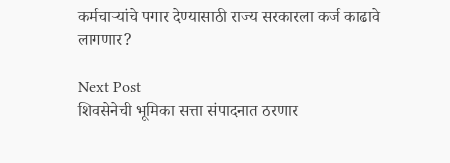कर्मचाऱ्यांचे पगार देण्यासाठी राज्य सरकारला कर्ज काढावे लागणार?

Next Post
शिवसेनेची भूमिका सत्ता संपादनात ठरणार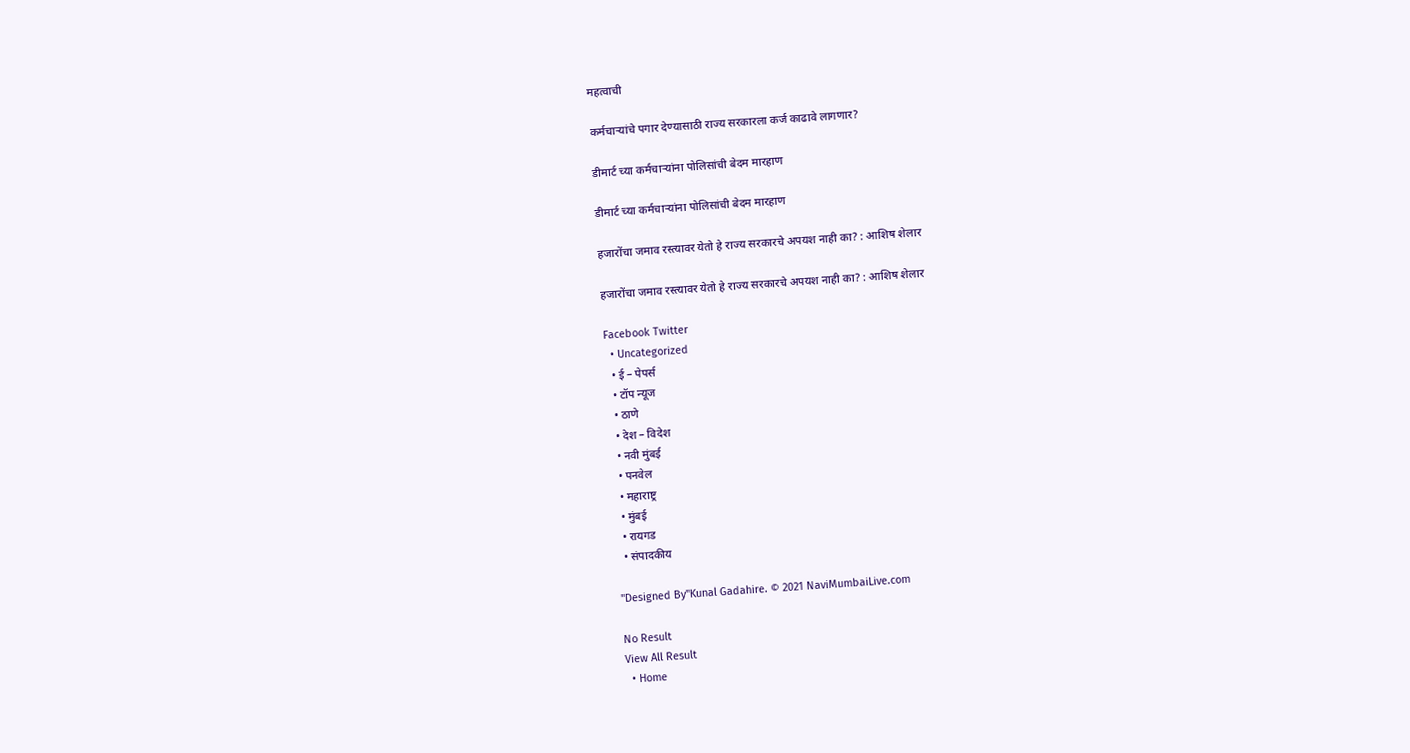महत्वाची

कर्मचाऱ्यांचे पगार देण्यासाठी राज्य सरकारला कर्ज काढावे लागणार?

डीमार्ट च्या कर्मचाऱ्यांना पोलिसांची बेदम मारहाण

डीमार्ट च्या कर्मचाऱ्यांना पोलिसांची बेदम मारहाण

हजारोंचा जमाव रस्त्यावर येतो हे राज्य सरकारचे अपयश नाही का? : आशिष शेलार

हजारोंचा जमाव रस्त्यावर येतो हे राज्य सरकारचे अपयश नाही का? : आशिष शेलार

Facebook Twitter
  • Uncategorized
  • ई – पेपर्स
  • टॉप न्यूज
  • ठाणे
  • देश – विदेश
  • नवी मुंबई
  • पनवेल
  • महाराष्ट्र
  • मुंबई
  • रायगड
  • संपादकीय

"Designed By"Kunal Gadahire. © 2021 NaviMumbaiLive.com

No Result
View All Result
  • Home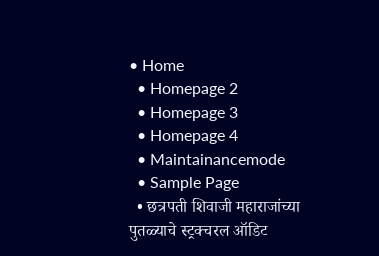• Home
  • Homepage 2
  • Homepage 3
  • Homepage 4
  • Maintainancemode
  • Sample Page
  • छत्रपती शिवाजी महाराजांच्या पुतळ्याचे स्ट्रक्चरल ऑडिट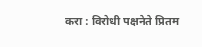करा : विरोधी पक्षनेते प्रितम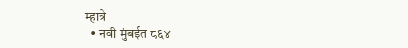म्हात्रे
  • नवी मुंबईत ८६४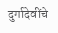दुर्गादेवींचे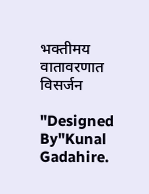भक्तीमय वातावरणात विसर्जन

"Designed By"Kunal Gadahire.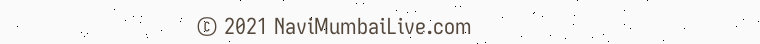© 2021 NaviMumbaiLive.com